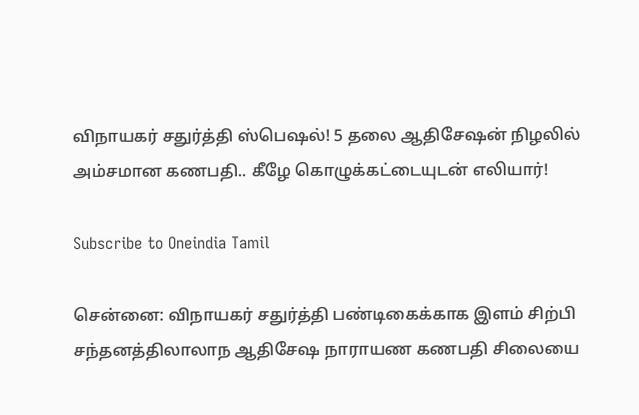விநாயகர் சதுர்த்தி ஸ்பெஷல்! 5 தலை ஆதிசேஷன் நிழலில் அம்சமான கணபதி.. கீழே கொழுக்கட்டையுடன் எலியார்!

Subscribe to Oneindia Tamil

சென்னை: விநாயகர் சதுர்த்தி பண்டிகைக்காக இளம் சிற்பி சந்தனத்திலாலாந ஆதிசேஷ நாராயண கணபதி சிலையை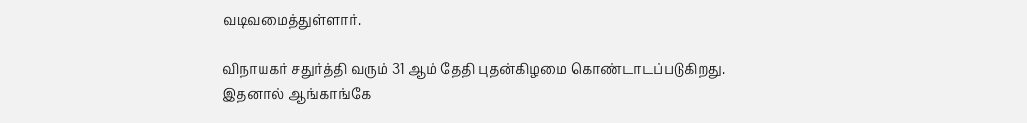வடிவமைத்துள்ளார்.

விநாயகர் சதுர்த்தி வரும் 31 ஆம் தேதி புதன்கிழமை கொண்டாடப்படுகிறது. இதனால் ஆங்காங்கே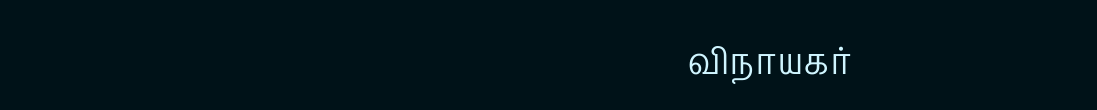விநாயகர்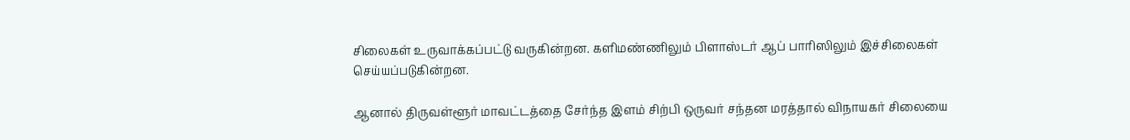சிலைகள் உருவாக்கப்பட்டு வருகின்றன. களிமண்ணிலும் பிளாஸ்டர் ஆப் பாரிஸிலும் இச்சிலைகள் செய்யப்படுகின்றன.

ஆனால் திருவள்ளூர் மாவட்டத்தை சேர்ந்த இளம் சிற்பி ஒருவர் சந்தன மரத்தால் விநாயகர் சிலையை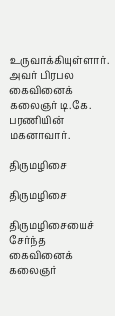உருவாக்கியுள்ளார். அவர் பிரபல கைவினைக் கலைஞர் டி.கே. பரணியின் மகனாவார்.

திருமழிசை

திருமழிசை

திருமழிசையைச் சேர்ந்த கைவினைக் கலைஞர்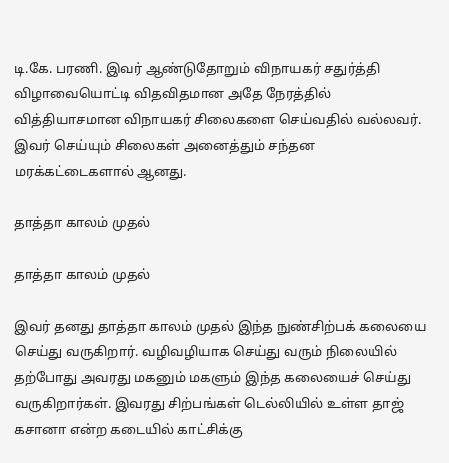டி.கே. பரணி. இவர் ஆண்டுதோறும் விநாயகர் சதுர்த்தி விழாவையொட்டி விதவிதமான அதே நேரத்தில் வித்தியாசமான விநாயகர் சிலைகளை செய்வதில் வல்லவர். இவர் செய்யும் சிலைகள் அனைத்தும் சந்தன மரக்கட்டைகளால் ஆனது.

தாத்தா காலம் முதல்

தாத்தா காலம் முதல்

இவர் தனது தாத்தா காலம் முதல் இந்த நுண்சிற்பக் கலையை செய்து வருகிறார். வழிவழியாக செய்து வரும் நிலையில் தற்போது அவரது மகனும் மகளும் இந்த கலையைச் செய்து வருகிறார்கள். இவரது சிற்பங்கள் டெல்லியில் உள்ள தாஜ் கசானா என்ற கடையில் காட்சிக்கு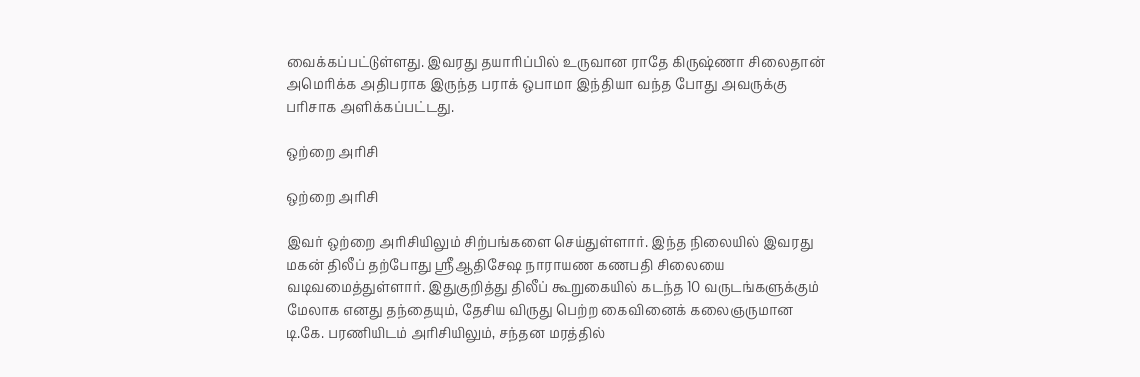வைக்கப்பட்டுள்ளது. இவரது தயாரிப்பில் உருவான ராதே கிருஷ்ணா சிலைதான் அமெரிக்க அதிபராக இருந்த பராக் ஒபாமா இந்தியா வந்த போது அவருக்கு பரிசாக அளிக்கப்பட்டது.

ஒற்றை அரிசி

ஒற்றை அரிசி

இவர் ஒற்றை அரிசியிலும் சிற்பங்களை செய்துள்ளார். இந்த நிலையில் இவரது மகன் திலீப் தற்போது ஸ்ரீஆதிசேஷ நாராயண கணபதி சிலையை வடிவமைத்துள்ளார். இதுகுறித்து திலீப் கூறுகையில் கடந்த 10 வருடங்களுக்கும் மேலாக எனது தந்தையும், தேசிய விருது பெற்ற கைவினைக் கலைஞருமான டி.கே. பரணியிடம் அரிசியிலும், சந்தன மரத்தில்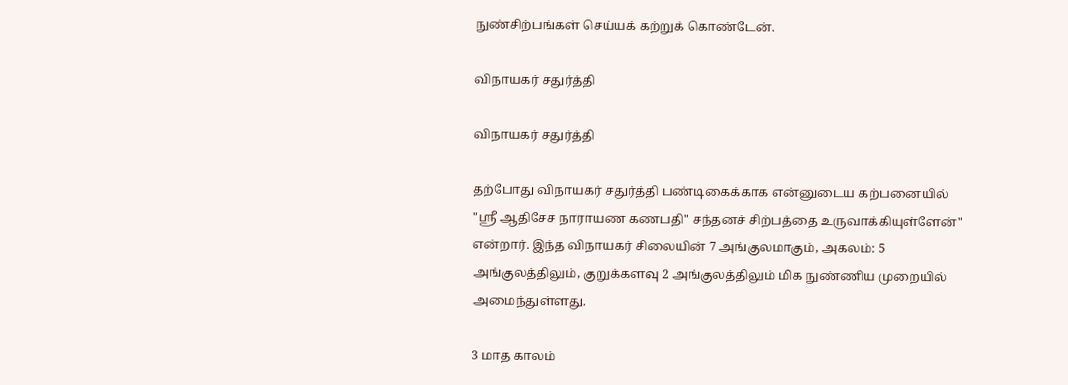நுண்சிற்பங்கள் செய்யக் கற்றுக் கொண்டேன்.

விநாயகர் சதுர்த்தி

விநாயகர் சதுர்த்தி

தற்போது விநாயகர் சதுர்த்தி பண்டிகைக்காக என்னுடைய கற்பனையில் "ஸ்ரீ ஆதிசேச நாராயண கணபதி" சந்தனச் சிற்பத்தை உருவாக்கியுள்ளேன்" என்றார். இந்த விநாயகர் சிலையின் 7 அங்குலமாகும், அகலம்: 5 அங்குலத்திலும், குறுக்களவு 2 அங்குலத்திலும் மிக நுண்ணிய முறையில் அமைந்துள்ளது.

3 மாத காலம்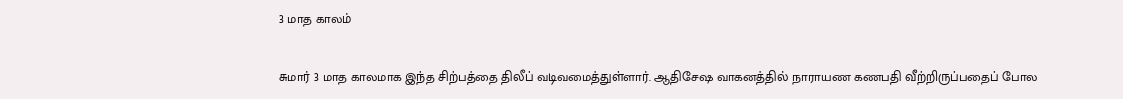3 மாத காலம்

சுமார் 3 மாத காலமாக இந்த சிற்பத்தை திலீப் வடிவமைத்துள்ளார். ஆதிசேஷ வாகனத்தில் நாராயண கணபதி வீற்றிருப்பதைப் போல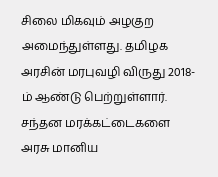சிலை மிகவும் அழகுற அமைந்துள்ளது. தமிழக அரசின் மரபுவழி விருது 2018-ம் ஆண்டு பெற்றுள்ளார். சந்தன மரக்கட்டைகளை அரசு மானிய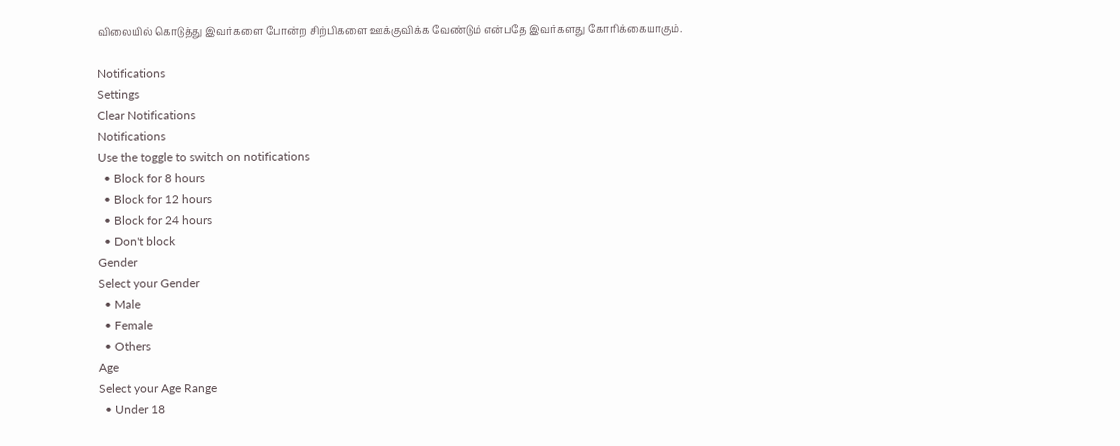விலையில் கொடுத்து இவர்களை போன்ற சிற்பிகளை ஊக்குவிக்க வேண்டும் என்பதே இவர்களது கோரிக்கையாகும்.

Notifications
Settings
Clear Notifications
Notifications
Use the toggle to switch on notifications
  • Block for 8 hours
  • Block for 12 hours
  • Block for 24 hours
  • Don't block
Gender
Select your Gender
  • Male
  • Female
  • Others
Age
Select your Age Range
  • Under 18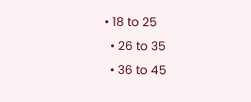• 18 to 25
  • 26 to 35
  • 36 to 45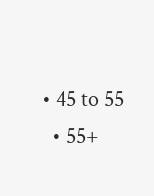• 45 to 55
  • 55+